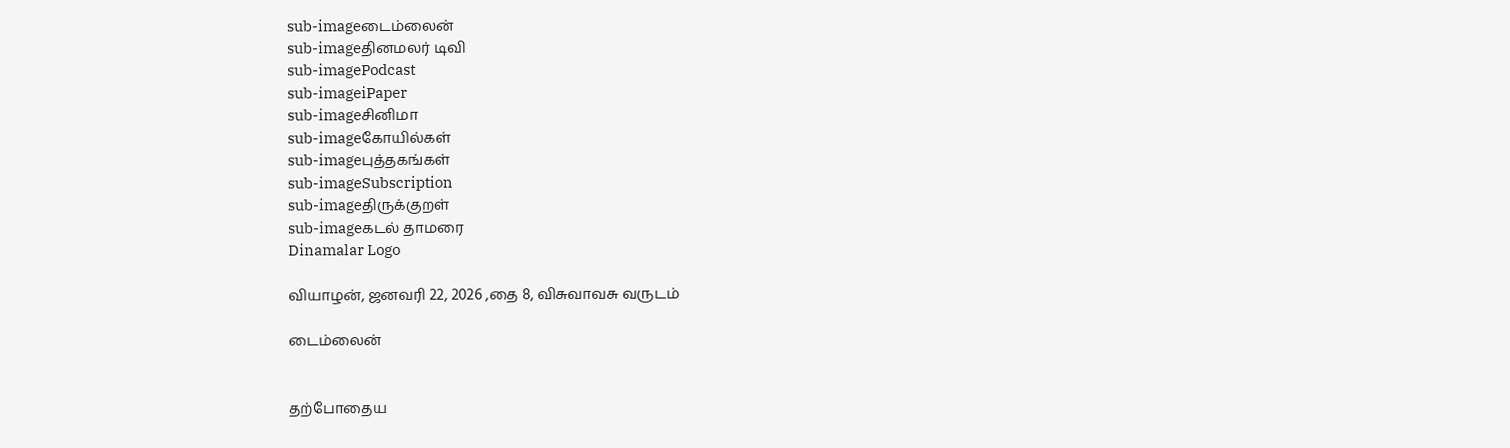sub-imageடைம்லைன்
sub-imageதினமலர் டிவி
sub-imagePodcast
sub-imageiPaper
sub-imageசினிமா
sub-imageகோயில்கள்
sub-imageபுத்தகங்கள்
sub-imageSubscription
sub-imageதிருக்குறள்
sub-imageகடல் தாமரை
Dinamalar Logo

வியாழன், ஜனவரி 22, 2026 ,தை 8, விசுவாவசு வருடம்

டைம்லைன்


தற்போதைய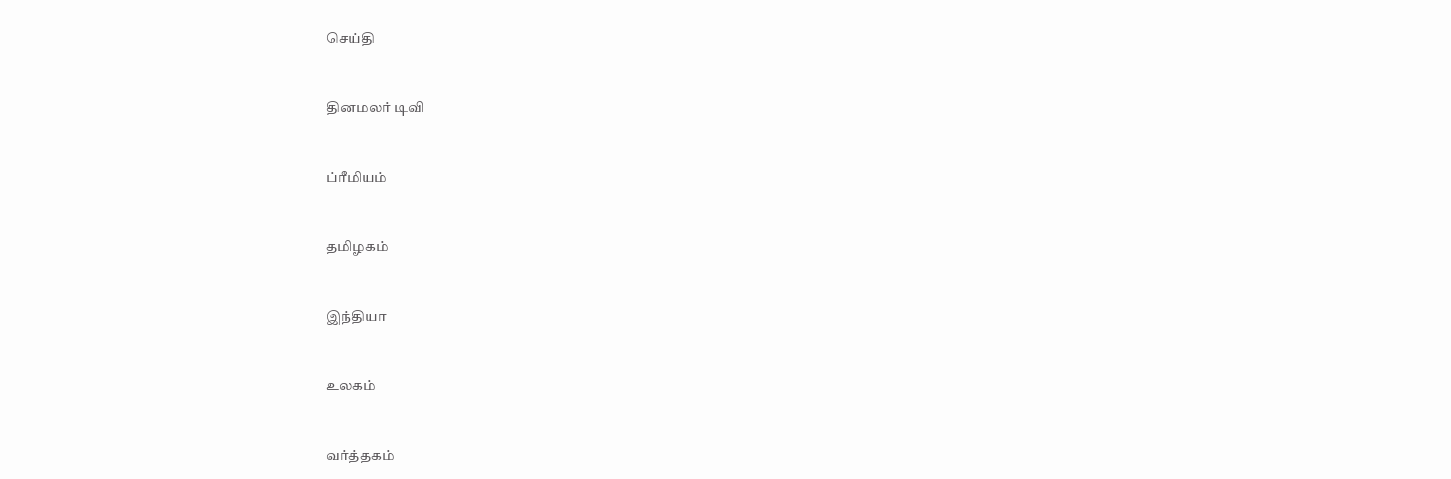செய்தி


தினமலர் டிவி


ப்ரீமியம்


தமிழகம்


இந்தியா


உலகம்


வர்த்தகம்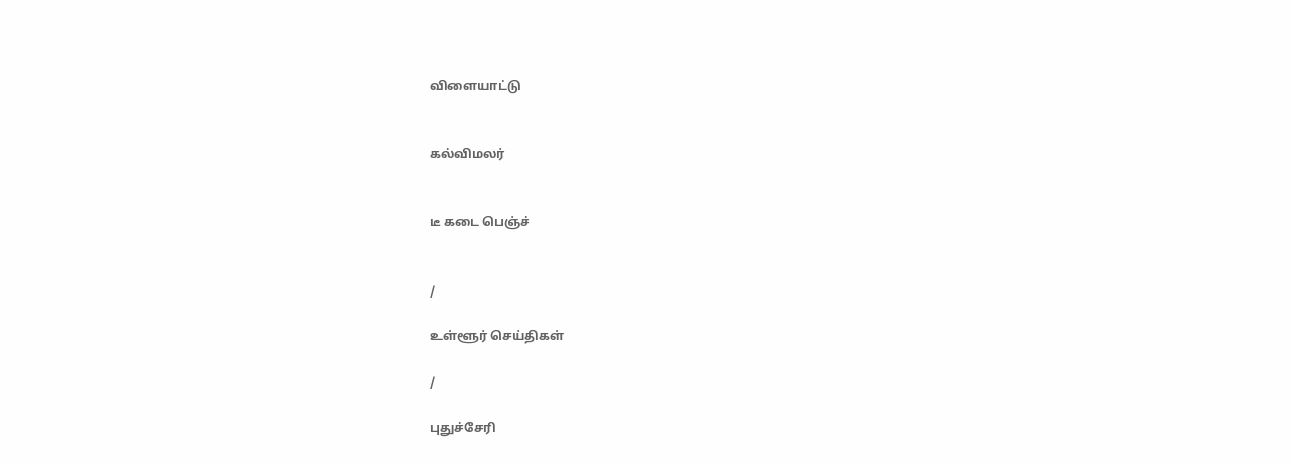விளையாட்டு


கல்விமலர்


டீ கடை பெஞ்ச்


/

உள்ளூர் செய்திகள்

/

புதுச்சேரி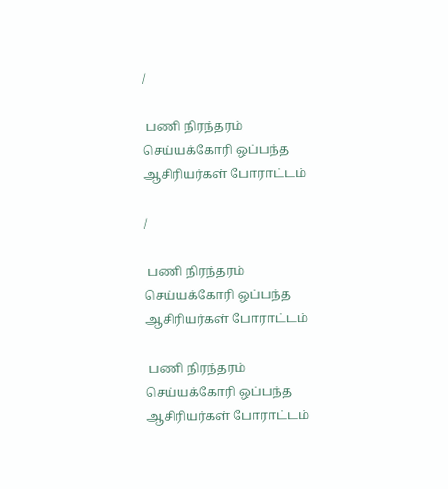/

 பணி நிரந்தரம் செய்யக்கோரி ஒப்பந்த ஆசிரியர்கள் போராட்டம்

/

 பணி நிரந்தரம் செய்யக்கோரி ஒப்பந்த ஆசிரியர்கள் போராட்டம்

 பணி நிரந்தரம் செய்யக்கோரி ஒப்பந்த ஆசிரியர்கள் போராட்டம்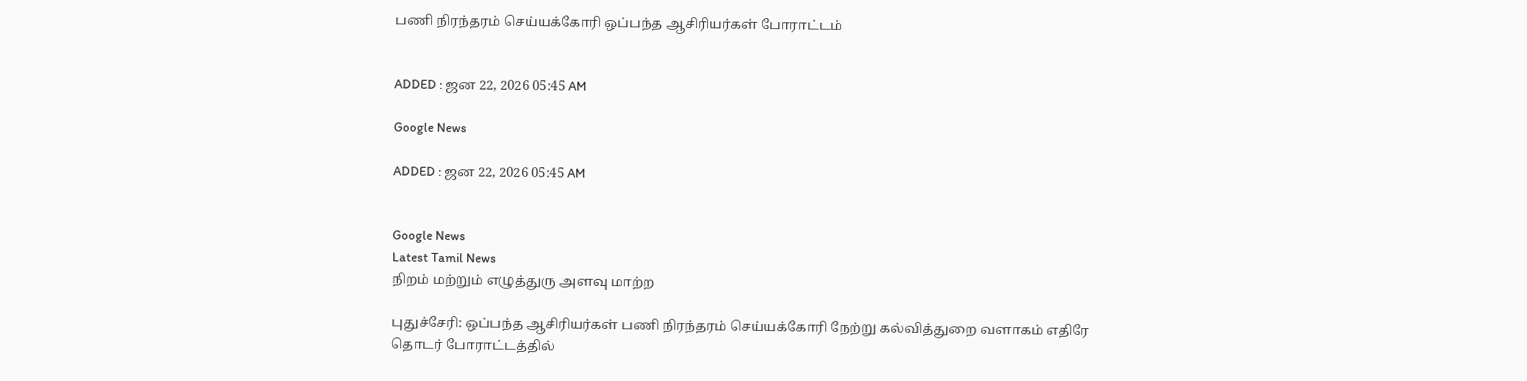பணி நிரந்தரம் செய்யக்கோரி ஒப்பந்த ஆசிரியர்கள் போராட்டம்


ADDED : ஜன 22, 2026 05:45 AM

Google News

ADDED : ஜன 22, 2026 05:45 AM


Google News
Latest Tamil News
நிறம் மற்றும் எழுத்துரு அளவு மாற்ற

புதுச்சேரி: ஒப்பந்த ஆசிரியர்கள் பணி நிரந்தரம் செய்யக்கோரி நேற்று கல்வித்துறை வளாகம் எதிரே தொடர் போராட்டத்தில்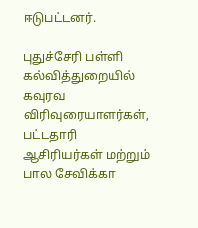ஈடுபட்டனர்.

புதுச்சேரி பள்ளி கல்வித்துறையில் கவுரவ விரிவுரையாளர்கள், பட்டதாரி ஆசிரியர்கள் மற்றும் பால சேவிக்கா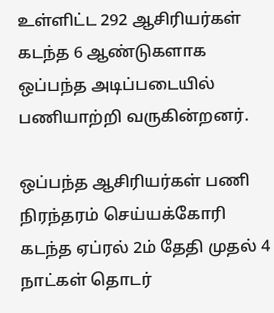உள்ளிட்ட 292 ஆசிரியர்கள் கடந்த 6 ஆண்டுகளாக ஒப்பந்த அடிப்படையில் பணியாற்றி வருகின்றனர்.

ஒப்பந்த ஆசிரியர்கள் பணி நிரந்தரம் செய்யக்கோரி கடந்த ஏப்ரல் 2ம் தேதி முதல் 4 நாட்கள் தொடர்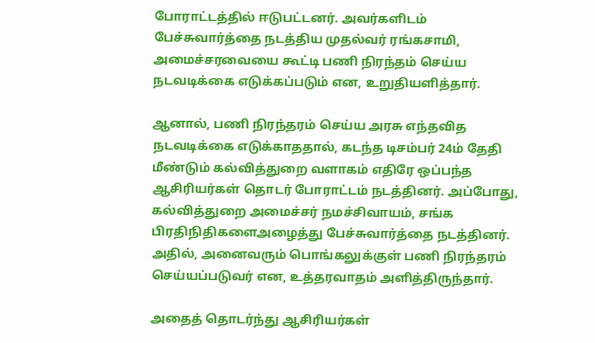போராட்டத்தில் ஈடுபட்டனர். அவர்களிடம் பேச்சுவார்த்தை நடத்திய முதல்வர் ரங்கசாமி, அமைச்சரவையை கூட்டி பணி நிரந்தம் செய்ய நடவடிக்கை எடுக்கப்படும் என, உறுதியளித்தார்.

ஆனால், பணி நிரந்தரம் செய்ய அரசு எந்தவித நடவடிக்கை எடுக்காததால், கடந்த டிசம்பர் 24ம் தேதி மீண்டும் கல்வித்துறை வளாகம் எதிரே ஒப்பந்த ஆசிரியர்கள் தொடர் போராட்டம் நடத்தினர். அப்போது, கல்வித்துறை அமைச்சர் நமச்சிவாயம், சங்க பிரதிநிதிகளைஅழைத்து பேச்சுவார்த்தை நடத்தினர். அதில், அனைவரும் பொங்கலுக்குள் பணி நிரந்தரம் செய்யப்படுவர் என, உத்தரவாதம் அளித்திருந்தார்.

அதைத் தொடர்ந்து ஆசிரியர்கள்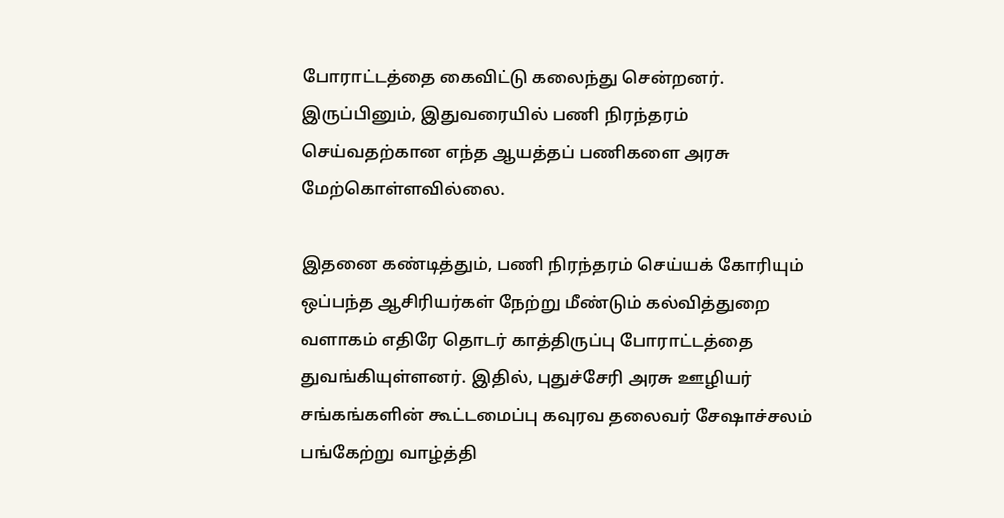போராட்டத்தை கைவிட்டு கலைந்து சென்றனர். இருப்பினும், இதுவரையில் பணி நிரந்தரம் செய்வதற்கான எந்த ஆயத்தப் பணிகளை அரசு மேற்கொள்ளவில்லை.

இதனை கண்டித்தும், பணி நிரந்தரம் செய்யக் கோரியும் ஒப்பந்த ஆசிரியர்கள் நேற்று மீண்டும் கல்வித்துறை வளாகம் எதிரே தொடர் காத்திருப்பு போராட்டத்தை துவங்கியுள்ளனர். இதில், புதுச்சேரி அரசு ஊழியர் சங்கங்களின் கூட்டமைப்பு கவுரவ தலைவர் சேஷாச்சலம் பங்கேற்று வாழ்த்தி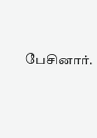பேசினார்.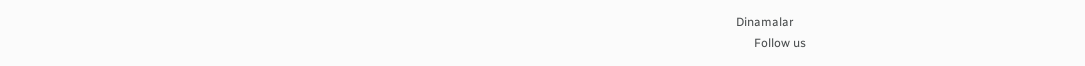Dinamalar
      Follow us